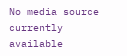No media source currently available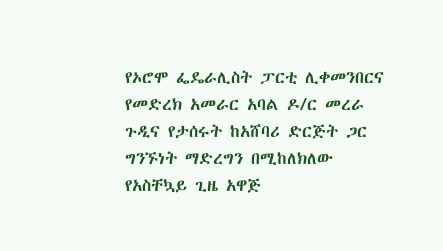የኦሮሞ ፌዴራሊስት ፓርቲ ሊቀመንበርና የመድረክ አመራር አባል ዶ/ር መረራ ጉዲና የታሰሩት ከአሸባሪ ድርጅት ጋር ግንኙነት ማድረግን በሚከለክለው የአስቸኳይ ጊዜ አዋጅ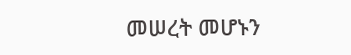መሠረት መሆኑን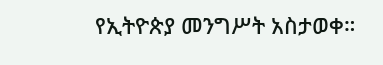የኢትዮጵያ መንግሥት አስታወቀ።